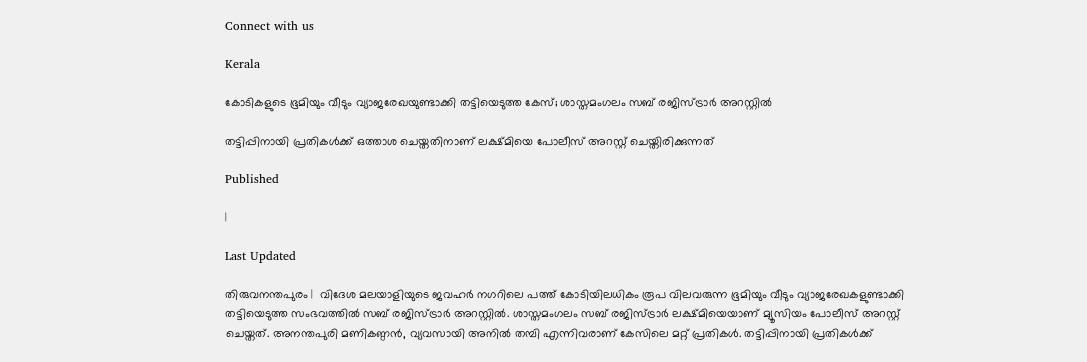Connect with us

Kerala

കോടികളുടെ ഭൂമിയും വീടും വ്യാജരേഖയുണ്ടാക്കി തട്ടിയെടുത്ത കേസ്; ശാസ്തമംഗലം സബ് രജിസ്ട്രാര്‍ അറസ്റ്റില്‍

തട്ടിപ്പിനായി പ്രതികള്‍ക്ക് ഒത്താശ ചെയ്തതിനാണ് ലക്ഷ്മിയെ പോലീസ് അറസ്റ്റ് ചെയ്തിരിക്കുന്നത്

Published

|

Last Updated

തിരുവനന്തപുരം |  വിദേശ മലയാളിയുടെ ജവഹര്‍ നഗറിലെ പത്ത് കോടിയിലധികം രൂപ വിലവരുന്ന ഭൂമിയും വീടും വ്യാജരേഖകളുണ്ടാക്കി തട്ടിയെടുത്ത സംഭവത്തില്‍ സബ് രജിസ്ട്രാര്‍ അറസ്റ്റില്‍. ശാസ്തമംഗലം സബ് രജിസ്ട്രാര്‍ ലക്ഷ്മിയെയാണ് മ്യൂസിയം പോലീസ് അറസ്റ്റ് ചെയ്തത്. അനന്തപുരി മണികണ്ഠന്‍, വ്യവസായി അനില്‍ തമ്പി എന്നിവരാണ് കേസിലെ മറ്റ് പ്രതികള്‍. തട്ടിപ്പിനായി പ്രതികള്‍ക്ക്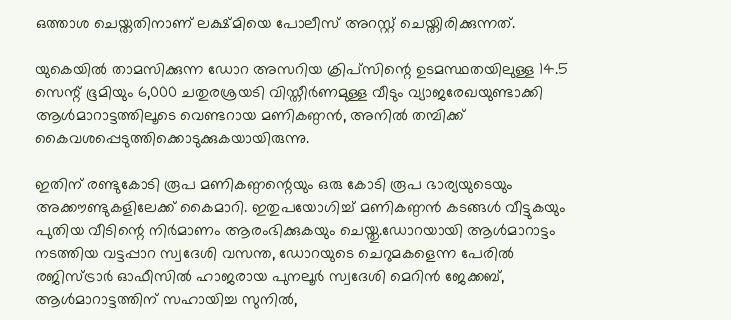ഒത്താശ ചെയ്തതിനാണ് ലക്ഷ്മിയെ പോലീസ് അറസ്റ്റ് ചെയ്തിരിക്കുന്നത്.

യുകെയില്‍ താമസിക്കുന്ന ഡോറ അസറിയ ക്രിപ്സിന്റെ ഉടമസ്ഥതയിലുള്ള 14.5 സെന്റ് ഭൂമിയും 6,000 ചതുരശ്രയടി വിസ്തീര്‍ണമുള്ള വീടും വ്യാജരേഖയുണ്ടാക്കി ആള്‍മാറാട്ടത്തിലൂടെ വെണ്ടറായ മണികണ്ഠന്‍, അനില്‍ തമ്പിക്ക് കൈവശപ്പെടുത്തിക്കൊടുക്കുകയായിരുന്നു.

ഇതിന് രണ്ടുകോടി രൂപ മണികണ്ഠന്റെയും ഒരു കോടി രൂപ ഭാര്യയുടെയും അക്കൗണ്ടുകളിലേക്ക് കൈമാറി. ഇതുപയോഗിച്ച് മണികണ്ഠന്‍ കടങ്ങള്‍ വീട്ടുകയും പുതിയ വീടിന്റെ നിര്‍മാണം ആരംഭിക്കുകയും ചെയ്തു.ഡോറയായി ആള്‍മാറാട്ടം നടത്തിയ വട്ടപ്പാറ സ്വദേശി വസന്ത, ഡോറയുടെ ചെറുമകളെന്ന പേരില്‍ രജിസ്ട്രാര്‍ ഓഫീസില്‍ ഹാജരായ പുനലൂര്‍ സ്വദേശി മെറിന്‍ ജേക്കബ്, ആള്‍മാറാട്ടത്തിന് സഹായിച്ച സുനില്‍,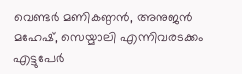വെണ്ടര്‍ മണികണ്ഠന്‍, അനുജന്‍ മഹേഷ്, സെയ്മാലി എന്നിവരടക്കം എട്ടുപേര്‍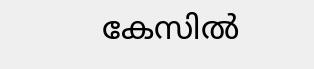കേസില്‍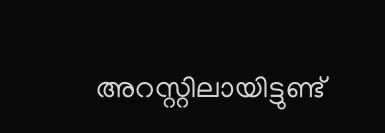അറസ്റ്റിലായിട്ടുണ്ട്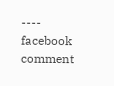---- facebook comment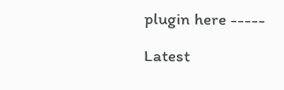plugin here -----

Latest